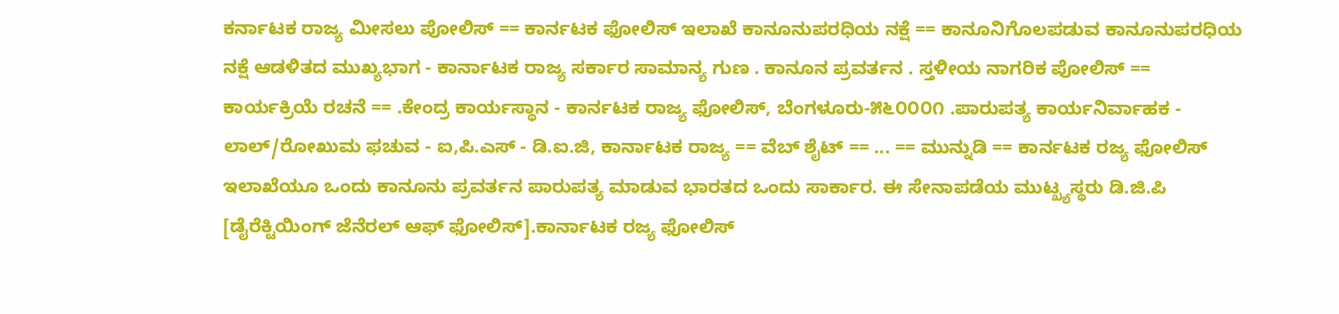ಕರ್ನಾಟಕ ರಾಜ್ಯ ಮೀಸಲು ಪೋಲಿಸ್ == ಕಾರ್ನಟಕ ಫೋಲಿಸ್ ಇಲಾಖೆ ಕಾನೂನುಪರಧಿಯ ನಕ್ಷೆ == ಕಾನೂನಿಗೊಲಪಡುವ ಕಾನೂನುಪರಧಿಯ ನಕ್ಷೆ ಆಡಳಿತದ ಮುಖ್ಯಭಾಗ - ಕಾರ್ನಾಟಕ ರಾಜ್ಯ ಸರ್ಕಾರ ಸಾಮಾನ್ಯ ಗುಣ . ಕಾನೂನ ಪ್ರವರ್ತನ . ಸ್ತಳೀಯ ನಾಗರಿಕ ಪೋಲಿಸ್ == ಕಾರ್ಯಕ್ರಿಯೆ ರಚನೆ == .ಕೇಂದ್ರ ಕಾರ್ಯಸ್ಥಾನ - ಕಾರ್ನಟಕ ರಾಜ್ಯ ಫೋಲಿಸ್, ಬೆಂಗಳೂರು-೫೬೦೦೦೧ .ಪಾರುಪತ್ಯ ಕಾರ್ಯನಿರ್ವಾಹಕ - ಲಾಲ್/ರೋಖುಮ ಫಚುವ - ಐ,ಪಿ.ಎಸ್ - ಡಿ.ಐ.ಜಿ, ಕಾರ್ನಾಟಕ ರಾಜ್ಯ == ವೆಬ್ ಶೈಟ್ == ... == ಮುನ್ನುಡಿ == ಕಾರ್ನಟಕ ರಜ್ಯ ಫೋಲಿಸ್ ಇಲಾಖೆಯೂ ಒಂದು ಕಾನೂನು ಪ್ರವರ್ತನ ಪಾರುಪತ್ಯ ಮಾಡುವ ಭಾರತದ ಒಂದು ಸಾರ್ಕಾರ. ಈ ಸೇನಾಪಡೆಯ ಮುಟ್ಖ್ಯಸ್ಥರು ಡಿ.ಜಿ.ಪಿ [ಡೈರೆಕ್ಟಿಯಿಂಗ್ ಜೆನೆರಲ್ ಆಫ್ ಫೋಲಿಸ್].ಕಾರ್ನಾಟಕ ರಜ್ಯ ಫೋಲಿಸ್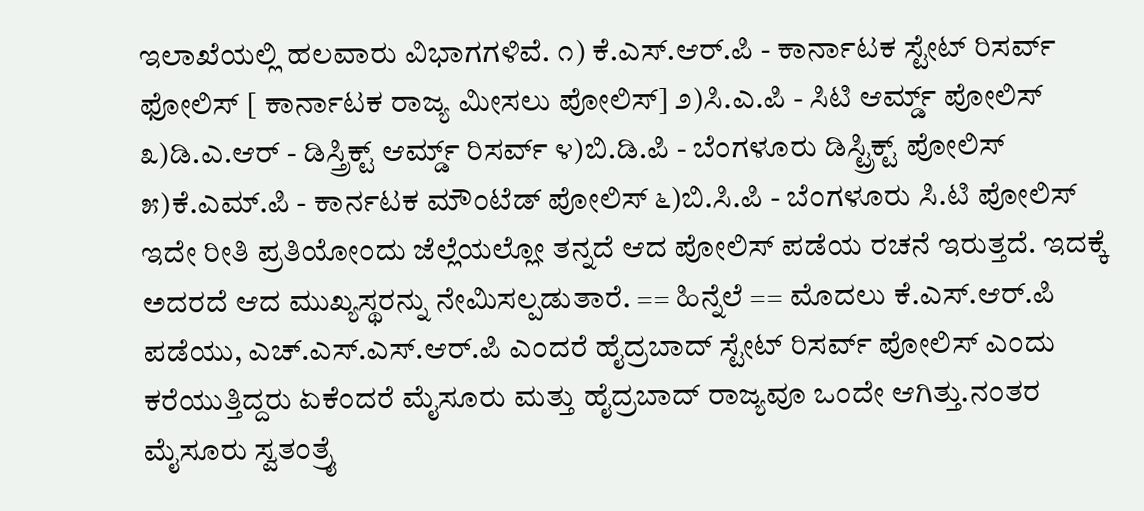ಇಲಾಖೆಯಲ್ಲಿ ಹಲವಾರು ವಿಭಾಗಗಳಿವೆ. ೧) ಕೆ.ಎಸ್.ಆರ್.ಪಿ - ಕಾರ್ನಾಟಕ ಸ್ಟೇಟ್ ರಿಸರ್ವ್ ಫೋಲಿಸ್ [ ಕಾರ್ನಾಟಕ ರಾಜ್ಯ ಮೀಸಲು ಪೋಲಿಸ್] ೨)ಸಿ.ಎ.ಪಿ - ಸಿಟಿ ಆರ್ಮ್ಡ್ ಪೋಲಿಸ್ ೩)ಡಿ.ಎ.ಆರ್ - ಡಿಸ್ತ್ರಿಕ್ಟ್ ಆರ್ಮ್ಡ್ ರಿಸರ್ವ್ ೪)ಬಿ.ಡಿ.ಪಿ - ಬೆಂಗಳೂರು ಡಿಸ್ಟ್ರಿಕ್ಟ್ ಪೋಲಿಸ್ ೫)ಕೆ.ಎಮ್.ಪಿ - ಕಾರ್ನಟಕ ಮೌಂಟೆಡ್ ಪೋಲಿಸ್ ೬)ಬಿ.ಸಿ.ಪಿ - ಬೆಂಗಳೂರು ಸಿ.ಟಿ ಪೋಲಿಸ್ ಇದೇ ರೀತಿ ಪ್ರತಿಯೋಂದು ಜೆಲ್ಲೆಯಲ್ಲೋ ತನ್ನದೆ ಆದ ಪೋಲಿಸ್ ಪಡೆಯ ರಚನೆ ಇರುತ್ತದೆ. ಇದಕ್ಕೆ ಅದರದೆ ಆದ ಮುಖ್ಯಸ್ಥರನ್ನು ನೇಮಿಸಲ್ಪಡುತಾರೆ. == ಹಿನ್ನೆಲೆ == ಮೊದಲು ಕೆ.ಎಸ್.ಆರ್.ಪಿ ಪಡೆಯು, ಎಚ್.ಎಸ್.ಎಸ್.ಆರ್.ಪಿ ಎಂದರೆ ಹೈದ್ರಬಾದ್ ಸ್ಟೇಟ್ ರಿಸರ್ವ್ ಪೋಲಿಸ್ ಎಂದು ಕರೆಯುತ್ತಿದ್ದರು ಏಕೆಂದರೆ ಮೈಸೂರು ಮತ್ತು ಹೈದ್ರಬಾದ್ ರಾಜ್ಯವೂ ಒಂದೇ ಆಗಿತ್ತು.ನಂತರ ಮೈಸೂರು ಸ್ವತಂತ್ರೈ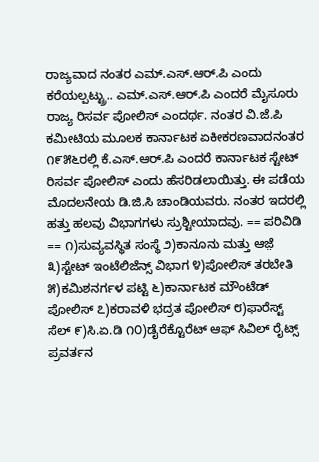ರಾಜ್ಯವಾದ ನಂತರ ಎಮ್.ಎಸ್.ಆರ್.ಪಿ ಎಂದು ಕರೆಯಲ್ಪಟ್ಟ್ರು.. ಎಮ್.ಎಸ್.ಆರ್.ಪಿ ಎಂದರೆ ಮೈಸೂರು ರಾಜ್ಯ ರಿಸರ್ವ ಪೋಲಿಸ್ ಎಂದರ್ಥ. ನಂತರ ವಿ.ಜೆ.ಪಿ ಕಮೀಟಿಯ ಮೂಲಕ ಕಾರ್ನಾಟಕ ಏಕೀಕರಣವಾದನಂತರ ೧೯೫೬ರಲ್ಲಿ ಕೆ.ಎಸ್.ಆರ್.ಪಿ ಎಂದರೆ ಕಾರ್ನಾಟಕ ಸ್ಟೇಟ್ ರಿಸರ್ವ ಪೋಲಿಸ್ ಎಂದು ಹೆಸರಿಡಲಾಯಿತ್ತು. ಈ ಪಡೆಯ ಮೊದಲನೇಯ ಡಿ.ಜಿ.ಸಿ ಚಾಂಡಿಯವರು. ನಂತರ ಇದರಲ್ಲಿ ಹತ್ತು ಹಲವು ವಿಭಾಗಗಳು ಸ್ರುಶ್ಟೀಯಾದವು. == ಪರಿವಿಡಿ == ೧)ಸುವ್ಯವಸ್ಥಿತ ಸಂಸ್ಥೆ ೨)ಕಾನೂನು ಮತ್ತು ಆಜ಼ೆ ೩)ಸ್ಟೇಟ್ ಇಂಟೆಲಿಜೆನ್ಸ್ ವಿಭಾಗ ೪)ಪೋಲಿಸ್ ತರಬೇತಿ ೫)ಕಮಿಶನರ್ಗಳ ಪಟ್ಟಿ ೬)ಕಾರ್ನಾಟಕ ಮೌಂಟೆಡ್ ಪೋಲಿಸ್ ೭)ಕರಾವಳಿ ಭದ್ರತ ಪೋಲಿಸ್ ೮)ಫಾರೆಸ್ಟ್ ಸೆಲ್ ೯)ಸಿ.ಏ.ಡಿ ೧೦)ಡೈರೆಕ್ಟೊರೆಟ್ ಆಫ್ ಸಿವಿಲ್ ರೈಟ್ಸ್ ಪ್ರವರ್ತನ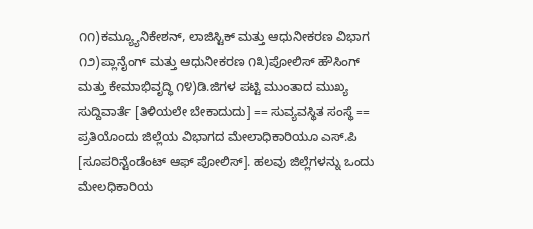೧೧)ಕಮ್ಯ್ಯೂನಿಕೇಶನ್, ಲಾಜಿಸ್ಟಿಕ್ ಮತ್ತು ಆಧುನೀಕರಣ ವಿಭಾಗ ೧೨)ಪ್ಲಾನೈಂಗ್ ಮತ್ತು ಆಧುನೀಕರಣ ೧೩)ಪೋಲಿಸ್ ಹೌಸಿಂಗ್ ಮತ್ತು ಕೇಮಾಭಿವೃದ್ಧಿ ೧೪)ಡಿ.ಜಿಗಳ ಪಟ್ಟಿ ಮುಂತಾದ ಮುಖ್ಯ ಸುದ್ದಿವಾರ್ತೆ [ತಿಳಿಯಲೇ ಬೇಕಾದುದು] == ಸುವ್ಯವಸ್ಥಿತ ಸಂಸ್ಥೆ == ಪ್ರತಿಯೊಂದು ಜಿಲ್ಲೆಯ ವಿಭಾಗದ ಮೇಲಾಧಿಕಾರಿಯೂ ಎಸ್.ಪಿ [ಸೂಪರಿನ್ಟೆಂಡೆಂಟ್ ಆಫ್ ಪೋಲಿಸ್]. ಹಲವು ಜಿಲ್ಲೆಗಳನ್ನು ಒಂದು ಮೇಲಧಿಕಾರಿಯ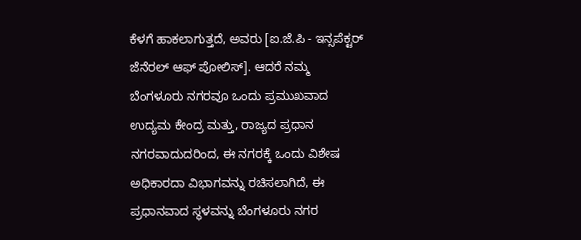ಕೆಳಗೆ ಹಾಕಲಾಗುತ್ತದೆ, ಅವರು [ಐ.ಜೆ.ಪಿ - ಇನ್ಸಪೆಕ್ಟರ್ ಜೆನೆರಲ್ ಆಫ್ ಪೋಲಿಸ್]. ಆದರೆ ನಮ್ಮ ಬೆಂಗಳೂರು ನಗರವೂ ಒಂದು ಪ್ರಮುಖವಾದ ಉದ್ಯಮ ಕೇಂದ್ರ ಮತ್ತು, ರಾಜ್ಯದ ಪ್ರಧಾನ ನಗರವಾದುದರಿಂದ, ಈ ನಗರಕ್ಕೆ ಒಂದು ವಿಶೇಷ ಅಧಿಕಾರದಾ ವಿಭಾಗವನ್ನು ರಚಿಸಲಾಗಿದೆ, ಈ ಪ್ರಧಾನವಾದ ಸ್ಥಳವನ್ನು ಬೆಂಗಳೂರು ನಗರ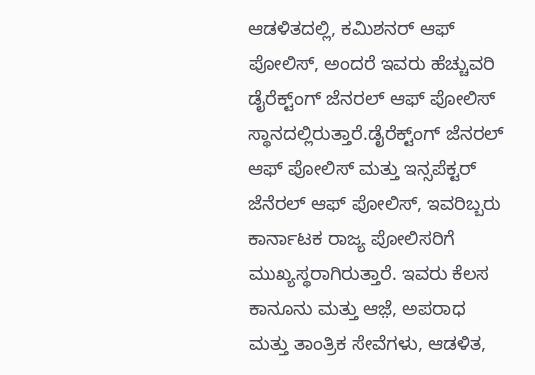ಆಡಳಿತದಲ್ಲಿ, ಕಮಿಶನರ್ ಆಫ್ ಪೋಲಿಸ್, ಅಂದರೆ ಇವರು ಹೆಚ್ಚುವರಿ ಡೈರೆಕ್ಟ್ಂಗ್ ಜೆನರಲ್ ಆಫ್ ಪೋಲಿಸ್ ಸ್ಥಾನದಲ್ಲಿರುತ್ತಾರೆ.ಡೈರೆಕ್ಟ್ಂಗ್ ಜೆನರಲ್ ಆಫ್ ಪೋಲಿಸ್ ಮತ್ತು ಇನ್ಸಪೆಕ್ಟರ್ ಜೆನೆರಲ್ ಆಫ್ ಪೋಲಿಸ್, ಇವರಿಬ್ಬರು ಕಾರ್ನಾಟಕ ರಾಜ್ಯ ಪೋಲಿಸರಿಗೆ ಮುಖ್ಯಸ್ಥರಾಗಿರುತ್ತಾರೆ. ಇವರು ಕೆಲಸ ಕಾನೂನು ಮತ್ತು ಆಜ಼ೆ, ಅಪರಾಧ ಮತ್ತು ತಾಂತ್ರಿಕ ಸೇವೆಗಳು, ಆಡಳಿತ,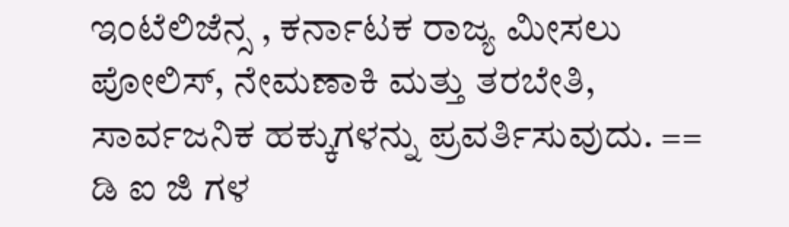ಇಂಟೆಲಿಜೆನ್ಸ , ಕರ್ನಾಟಕ ರಾಜ್ಯ ಮೀಸಲು ಪೋಲಿಸ್, ನೇಮಣಾಕಿ ಮತ್ತು ತರಬೇತಿ, ಸಾರ್ವಜನಿಕ ಹಕ್ಕುಗಳನ್ನು ಪ್ರವರ್ತಿಸುವುದು. == ಡಿ ಐ ಜಿ ಗಳ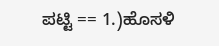ಪಟ್ಟಿ == 1.)ಹೊಸಳಿ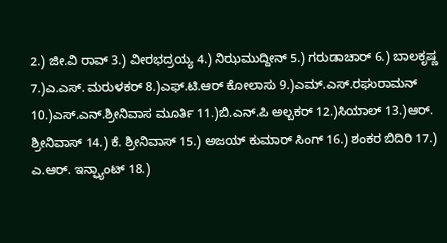2.) ಜೀ.ವಿ ರಾವ್ 3.) ವೀರಭದ್ರಯ್ಯ 4.) ನಿಝಮುದ್ದೀನ್ 5.) ಗರುಡಾಚಾರ್ 6.) ಬಾಲಕೃಷ್ಣ 7.)ಎ.ಎಸ್. ಮರುಳಕರ್ 8.)ಎಫ್.ಟಿ.ಆರ್ ಕೋಲಾಸು 9.)ಎಮ್.ಎಸ್.ರಘುರಾಮನ್ 10.)ಎಸ್.ಎನ್.ಶ್ರೀನಿವಾಸ ಮೂರ್ತಿ 11.)ಬಿ.ಎನ್.ಪಿ ಅಲ್ಬಕರ್ 12.)ಸಿಯಾಲ್ 13.)ಆರ್. ಶ್ರೀನಿವಾಸ್ 14.) ಕೆ. ಶ್ರೀನಿವಾಸ್ 15.) ಅಜಯ್ ಕುಮಾರ್ ಸಿಂಗ್ 16.) ಶಂಕರ ಬಿದಿರಿ 17.) ಎ.ಆರ್. ಇನ್ಫ್ಯಾಂಟ್ 18.)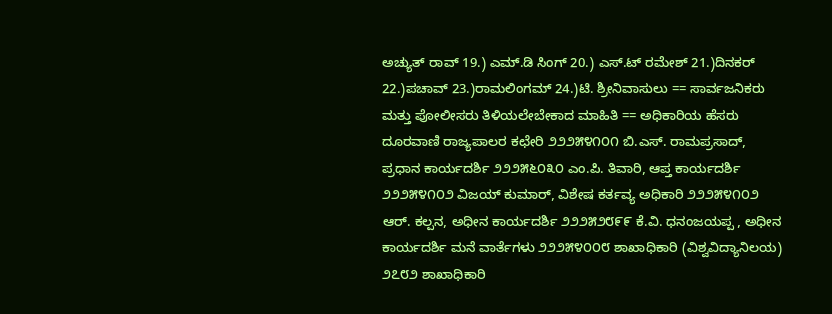ಅಚ್ಯುತ್ ರಾವ್ 19.) ಎಮ್.ಡಿ ಸಿಂಗ್ 20.) ಎಸ್.ಟ್ ರಮೇಶ್ 21.)ದಿನಕರ್ 22.)ಪಚಾವ್ 23.)ರಾಮಲಿಂಗಮ್ 24.)ಟಿ. ಶ್ರೀನಿವಾಸುಲು == ಸಾರ್ವಜನಿಕರು ಮತ್ತು ಪೋಲೀಸರು ತಿಳಿಯಲೇಬೇಕಾದ ಮಾಹಿತಿ == ಅಧಿಕಾರಿಯ ಹೆಸರು ದೂರವಾಣಿ ರಾಜ್ಯಪಾಲರ ಕಛೇರಿ ೨೨೨೫೪೧೦೧ ಬಿ.ಎಸ್. ರಾಮಪ್ರಸಾದ್, ಪ್ರಧಾನ ಕಾರ್ಯದರ್ಶಿ ೨೨೨೫೬೦೩೦ ಎಂ.ಪಿ. ತಿವಾರಿ, ಆಪ್ತ ಕಾರ್ಯದರ್ಶಿ ೨೨೨೫೪೧೦೨ ವಿಜಯ್ ಕುಮಾರ್, ವಿಶೇಷ ಕರ್ತವ್ಯ ಅಧಿಕಾರಿ ೨೨೨೫೪೧೦೨ ಆರ್. ಕಲ್ಪನ, ಅಧೀನ ಕಾರ್ಯದರ್ಶಿ ೨೨೨೫೨೮೯೯ ಕೆ.ವಿ. ಧನಂಜಯಪ್ಪ , ಅಧೀನ ಕಾರ್ಯದರ್ಶಿ ಮನೆ ವಾರ್ತೆಗಳು ೨೨೨೫೪೦೦೮ ಶಾಖಾಧಿಕಾರಿ (ವಿಶ್ವವಿದ್ಯಾನಿಲಯ) ೨೭೮೨ ಶಾಖಾಧಿಕಾರಿ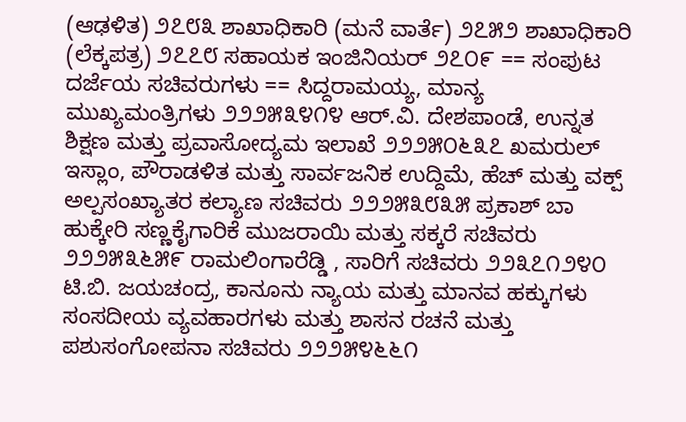(ಆಢಳಿತ) ೨೭೮೩ ಶಾಖಾಧಿಕಾರಿ (ಮನೆ ವಾರ್ತೆ) ೨೭೫೨ ಶಾಖಾಧಿಕಾರಿ (ಲೆಕ್ಕಪತ್ರ) ೨೭೭೮ ಸಹಾಯಕ ಇಂಜಿನಿಯರ್ ೨೭೦೯ == ಸಂಪುಟ ದರ್ಜೆಯ ಸಚಿವರುಗಳು == ಸಿದ್ದರಾಮಯ್ಯ, ಮಾನ್ಯ ಮುಖ್ಯಮಂತ್ರಿಗಳು ೨೨೨೫೩೪೧೪ ಆರ್.ವಿ. ದೇಶಪಾಂಡೆ, ಉನ್ನತ ಶಿಕ್ಷಣ ಮತ್ತು ಪ್ರವಾಸೋದ್ಯಮ ಇಲಾಖೆ ೨೨೨೫೦೬೩೭ ಖಮರುಲ್ ಇಸ್ಲಾಂ, ಪೌರಾಡಳಿತ ಮತ್ತು ಸಾರ್ವಜನಿಕ ಉದ್ದಿಮೆ, ಹೆಚ್ ಮತ್ತು ವಕ್ಪ್ ಅಲ್ಪಸಂಖ್ಯಾತರ ಕಲ್ಯಾಣ ಸಚಿವರು ೨೨೨೫೩೮೩೫ ಪ್ರಕಾಶ್ ಬಾ ಹುಕ್ಕೇರಿ ಸಣ್ಣಕೈಗಾರಿಕೆ ಮುಜರಾಯಿ ಮತ್ತು ಸಕ್ಕರೆ ಸಚಿವರು ೨೨೨೫೩೬೫೯ ರಾಮಲಿಂಗಾರೆಡ್ಡಿ , ಸಾರಿಗೆ ಸಚಿವರು ೨೨೩೭೧೨೪೦ ಟಿ.ಬಿ. ಜಯಚಂದ್ರ, ಕಾನೂನು ನ್ಯಾಯ ಮತ್ತು ಮಾನವ ಹಕ್ಕುಗಳು ಸಂಸದೀಯ ವ್ಯವಹಾರಗಳು ಮತ್ತು ಶಾಸನ ರಚನೆ ಮತ್ತು ಪಶುಸಂಗೋಪನಾ ಸಚಿವರು ೨೨೨೫೪೬೬೧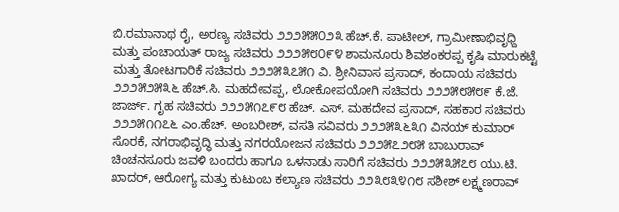ಬಿ.ರಮಾನಾಥ ರೈ, ಅರಣ್ಯ ಸಚಿವರು ೨೨೨೫೫೦೨೩ ಹೆಚ್.ಕೆ. ಪಾಟೀಲ್, ಗ್ರಾಮೀಣಾಭಿವೃಧ್ದಿ ಮತ್ತು ಪಂಚಾಯತ್ ರಾಜ್ಯ ಸಚಿವರು ೨೨೨೫೮೦೯೪ ಶಾಮನೂರು ಶಿವಶಂಕರಪ್ಪ ಕೃಷಿ ಮಾರುಕಟ್ಟೆ ಮತ್ತು ತೋಟಗಾರಿಕೆ ಸಚಿವರು ೨೨೨೫೩೭೫೧ ವಿ. ಶ್ರೀನಿವಾಸ ಪ್ರಸಾದ್, ಕಂದಾಯ ಸಚಿವರು ೨೨೨೫೨೫೩೬ ಹೆಚ್.ಸಿ. ಮಹದೇವಪ್ಪ, ಲೋಕೋಪಯೋಗಿ ಸಚಿವರು ೨೨೨೫೮೫೮೯ ಕೆ.ಜೆ. ಜಾರ್ಜ್. ಗೃಹ ಸಚಿವರು ೨೨೨೫೧೭೯೮ ಹೆಚ್. ಎಸ್. ಮಹದೇವ ಪ್ರಸಾದ್, ಸಹಕಾರ ಸಚಿವರು ೨೨೨೫೧೧೭೬ ಎಂ.ಹೆಚ್. ಅಂಬರೀಶ್, ವಸತಿ ಸವಿವರು ೨೨೨೫೩೬೩೧ ವಿನಯ್ ಕುಮಾರ್ ಸೊರಕೆ, ನಗರಾಭಿವೃದ್ಧಿ ಮತ್ತು ನಗರಯೋಜನ ಸಚಿವರು ೨೨೨೫೭೨೮೫ ಬಾಬುರಾವ್ ಚಿಂಚನಸೂರು ಜವಳಿ ಬಂದರು ಹಾಗೂ ಒಳನಾಡು ಸಾರಿಗೆ ಸಚಿವರು ೨೨೨೫೩೫೭೮ ಯು.ಟಿ. ಖಾದರ್, ಆರೋಗ್ಯ ಮತ್ತು ಕುಟುಂಬ ಕಲ್ಯಾಣ ಸಚಿವರು ೨೨೩೮೩೪೧೮ ಸಶೀಶ್ ಲಕ್ಷ್ಮಣರಾವ್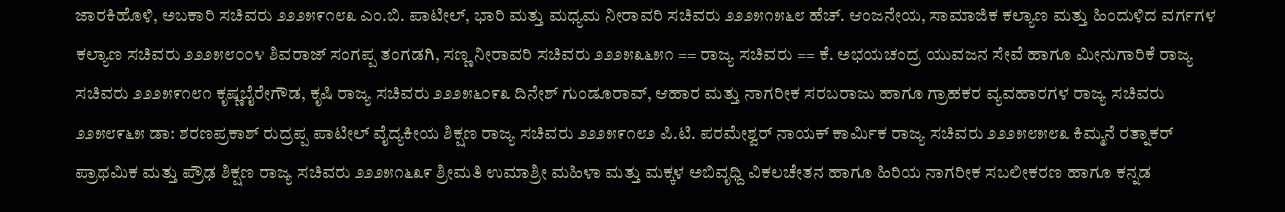ಜಾರಕಿಹೊಳಿ, ಅಬಕಾರಿ ಸಚಿವರು ೨೨೨೫೯೧೮೩ ಎಂ.ಬಿ. ಪಾಟೀಲ್, ಭಾರಿ ಮತ್ತು ಮಧ್ಯಮ ನೀರಾವರಿ ಸಚಿವರು ೨೨೨೫೧೫೬೮ ಹೆಚ್. ಆಂಜನೇಯ, ಸಾಮಾಜಿಕ ಕಲ್ಯಾಣ ಮತ್ತು ಹಿಂದುಳಿದ ವರ್ಗಗಳ ಕಲ್ಯಾಣ ಸಚಿವರು ೨೨೨೫೮೦೦೪ ಶಿವರಾಜ್ ಸಂಗಪ್ಪ ತಂಗಡಗಿ, ಸಣ್ಣ ನೀರಾವರಿ ಸಚಿವರು ೨೨೨೫೩೬೫೧ == ರಾಜ್ಯ ಸಚಿವರು == ಕೆ. ಅಭಯಚಂದ್ರ ಯುವಜನ ಸೇವೆ ಹಾಗೂ ಮೀನುಗಾರಿಕೆ ರಾಜ್ಯ ಸಚಿವರು ೨೨೨೫೯೧೮೧ ಕೃಷ್ಣಬೈರೇಗೌಡ, ಕೃಷಿ ರಾಜ್ಯ ಸಚಿವರು ೨೨೨೫೬೦೯೩ ದಿನೇಶ್ ಗುಂಡೂರಾವ್, ಆಹಾರ ಮತ್ತು ನಾಗರೀಕ ಸರಬರಾಜು ಹಾಗೂ ಗ್ರಾಹಕರ ವ್ಯವಹಾರಗಳ ರಾಜ್ಯ ಸಚಿವರು ೨೨೫೮೯೬೫ ಡಾ: ಶರಣಪ್ರಕಾಶ್ ರುದ್ರಪ್ಪ ಪಾಟೀಲ್ ವೈದ್ಯಕೀಯ ಶಿಕ್ಷಣ ರಾಜ್ಯ ಸಚಿವರು ೨೨೨೫೯೧೮೨ ಪಿ.ಟಿ. ಪರಮೇಶ್ವರ್ ನಾಯಕ್ ಕಾರ್ಮಿಕ ರಾಜ್ಯ ಸಚಿವರು ೨೨೨೫೮೫೮೩ ಕಿಮ್ಮನೆ ರತ್ನಾಕರ್ ಪ್ರಾಥಮಿಕ ಮತ್ತು ಪ್ರೌಢ ಶಿಕ್ಷಣ ರಾಜ್ಯ ಸಚಿವರು ೨೨೨೫೧೬೩೯ ಶ್ರೀಮತಿ ಉಮಾಶ್ರೀ ಮಹಿಳಾ ಮತ್ತು ಮಕ್ಕಳ ಅಬಿವೃಧ್ದಿ ವಿಕಲಚೇತನ ಹಾಗೂ ಹಿರಿಯ ನಾಗರೀಕ ಸಬಲೀಕರಣ ಹಾಗೂ ಕನ್ನಡ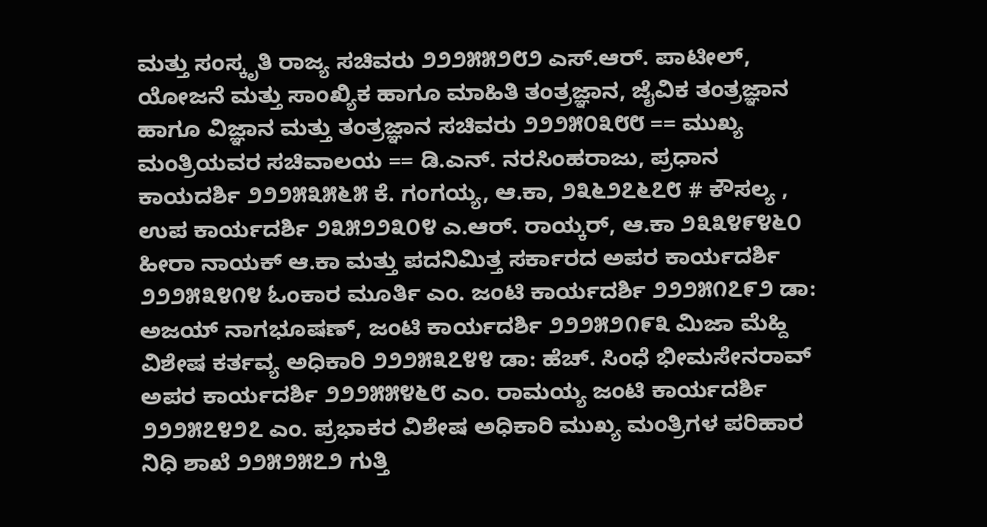ಮತ್ತು ಸಂಸ್ಕೃತಿ ರಾಜ್ಯ ಸಚಿವರು ೨೨೨೫೫೨೮೨ ಎಸ್.ಆರ್. ಪಾಟೀಲ್, ಯೋಜನೆ ಮತ್ತು ಸಾಂಖ್ಯಿಕ ಹಾಗೂ ಮಾಹಿತಿ ತಂತ್ರಜ್ಞಾನ, ಜೈವಿಕ ತಂತ್ರಜ್ಞಾನ ಹಾಗೂ ವಿಜ್ಞಾನ ಮತ್ತು ತಂತ್ರಜ್ಞಾನ ಸಚಿವರು ೨೨೨೫೦೩೮೮ == ಮುಖ್ಯ ಮಂತ್ರಿಯವರ ಸಚಿವಾಲಯ == ಡಿ.ಎನ್. ನರಸಿಂಹರಾಜು, ಪ್ರಧಾನ ಕಾಯದರ್ಶಿ ೨೨೨೫೩೫೬೫ ಕೆ. ಗಂಗಯ್ಯ, ಆ.ಕಾ, ೨೩೬೨೭೬೭೮ # ಕೌಸಲ್ಯ , ಉಪ ಕಾರ್ಯದರ್ಶಿ ೨೩೫೨೨೩೦೪ ಎ.ಆರ್. ರಾಯ್ಕರ್, ಆ.ಕಾ ೨೩೩೪೯೪೬೦ ಹೀರಾ ನಾಯಕ್ ಆ.ಕಾ ಮತ್ತು ಪದನಿಮಿತ್ತ ಸರ್ಕಾರದ ಅಪರ ಕಾರ್ಯದರ್ಶಿ ೨೨೨೫೩೪೧೪ ಓಂಕಾರ ಮೂರ್ತಿ ಎಂ. ಜಂಟಿ ಕಾರ್ಯದರ್ಶಿ ೨೨೨೫೧೭೯೨ ಡಾ: ಅಜಯ್ ನಾಗಭೂಷಣ್, ಜಂಟಿ ಕಾರ್ಯದರ್ಶಿ ೨೨೨೫೨೧೯೩ ಮಿಜಾ‍ ಮೆಹ್ದಿ ವಿಶೇಷ ಕರ್ತವ್ಯ ಅಧಿಕಾರಿ ೨೨೨೫೩೭೪೪ ಡಾ: ಹೆಚ್. ಸಿಂಧೆ ಭೀಮಸೇನರಾವ್ ಅಪರ ಕಾರ್ಯದರ್ಶಿ ೨೨೨೫೫೪೬೮ ಎಂ. ರಾಮಯ್ಯ ಜಂಟಿ ಕಾರ್ಯದರ್ಶಿ ೨೨೨೫೭೪೨೭ ಎಂ. ಪ್ರಭಾಕರ ವಿಶೇಷ ಅಧಿಕಾರಿ ಮುಖ್ಯ ಮಂತ್ರಿಗಳ ಪರಿಹಾರ ನಿಧಿ ಶಾಖೆ ೨೨೫೨೫೭೨ ಗುತ್ತಿ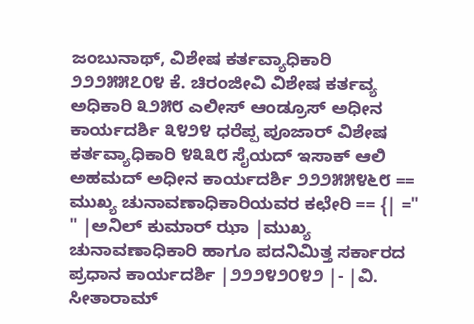ಜಂಬುನಾಥ್, ವಿಶೇಷ ಕರ್ತವ್ಯಾಧಿಕಾರಿ ೨೨೨೫೫೭೦೪ ಕೆ. ಚಿರಂಜೀವಿ ವಿಶೇಷ ಕರ್ತವ್ಯ ಅಧಿಕಾರಿ ೩೨೫೮ ಎಲೀಸ್ ಆಂಡ್ರೂಸ್ ಅಧೀನ ಕಾರ್ಯದರ್ಶಿ ೩೪೨೪ ಧರೆಪ್ಪ ಪೂಜಾರ್ ವಿಶೇಷ ಕರ್ತವ್ಯಾಧಿಕಾರಿ ೪೩೩೮ ಸೈಯದ್ ಇಸಾಕ್ ಆಲಿ ಅಹಮದ್ ಅಧೀನ ಕಾರ್ಯದರ್ಶಿ ೨೨೨೫೫೪೬೮ == ಮುಖ್ಯ ಚುನಾವಣಾಧಿಕಾರಿಯವರ ಕಛೇರಿ == {| =" " |ಅನಿಲ್ ಕುಮಾರ್ ಝಾ |ಮುಖ್ಯ ಚುನಾವಣಾಧಿಕಾರಿ ಹಾಗೂ ಪದನಿಮಿತ್ತ ಸರ್ಕಾರದ ಪ್ರಧಾನ ಕಾರ್ಯದರ್ಶಿ |೨೨೨೪೨೦೪೨ |- |ವಿ. ಸೀತಾರಾಮ್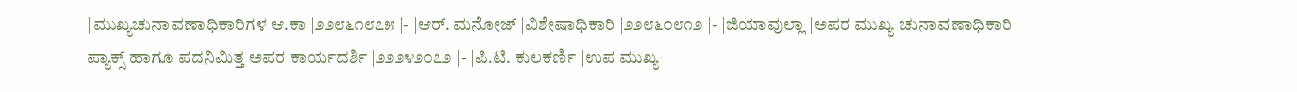|ಮುಖ್ಯಚುನಾವಣಾಧಿಕಾರಿಗಳ ಆ.ಕಾ |೨೨೮೬೧೮೭೫ |- |ಆರ್. ಮನೋಜ್ |ವಿಶೇಷಾಧಿಕಾರಿ |೨೨೮೬೦೮೧೨ |- |ಜಿಯಾವುಲ್ಲಾ |ಅಪರ ಮುಖ್ಯ ಚುನಾವಣಾಧಿಕಾರಿ ಪ್ಯಾಕ್ಸ್ ಹಾಗೂ ಪದನಿಮಿತ್ತ ಅಪರ ಕಾರ್ಯದರ್ಶಿ |೨೨೨೪೨೦೭೨ |- |ಪಿ.ಟಿ. ಕುಲಕರ್ಣಿ |ಉಪ ಮುಖ್ಯ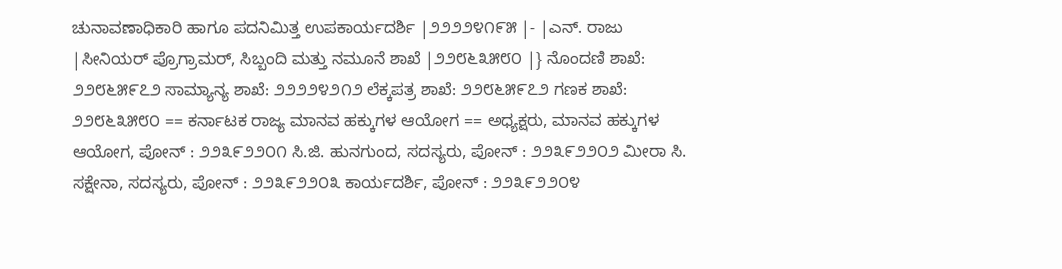ಚುನಾವಣಾಧಿಕಾರಿ ಹಾಗೂ ಪದನಿಮಿತ್ತ ಉಪಕಾರ್ಯದರ್ಶಿ |೨೨೨೨೪೧೯೫ |- |ಎನ್. ರಾಜು |ಸೀನಿಯರ್ ಪ್ರೊಗ್ರಾಮರ್, ಸಿಬ್ಬಂದಿ ಮತ್ತು ನಮೂನೆ ಶಾಖೆ |೨೨೮೬೩೫೮೦ |} ನೊಂದಣಿ ಶಾಖೆ: ೨೨೮೬೫೯೭೨ ಸಾಮ್ಯಾನ್ಯ ಶಾಖೆ: ೨೨೨೨೪೨೧೨ ಲೆಕ್ಕಪತ್ರ ಶಾಖೆ: ೨೨೮೬೫೯೭೨ ಗಣಕ ಶಾಖೆ: ೨೨೮೬೩೫೮೦ == ಕರ್ನಾಟಕ ರಾಜ್ಯ ಮಾನವ ಹಕ್ಕುಗಳ ಆಯೋಗ == ಅಧ್ಯಕ್ಷರು, ಮಾನವ ಹಕ್ಕುಗಳ ಆಯೋಗ, ಪೋನ್ : ೨೨೩೯೨೨೦೧ ಸಿ.ಜಿ. ಹುನಗುಂದ, ಸದಸ್ಯರು, ಪೋನ್ : ೨೨೩೯೨೨೦೨ ಮೀರಾ ಸಿ. ಸಕ್ಷೇನಾ, ಸದಸ್ಯರು, ಪೋನ್ : ೨೨೩೯೨೨೦೩ ಕಾರ್ಯದರ್ಶಿ, ಪೋನ್ : ೨೨೩೯೨೨೦೪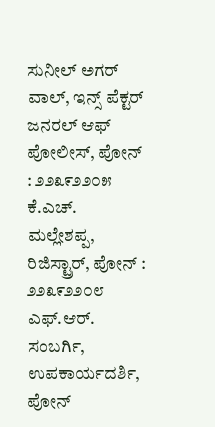ಸುನೀಲ್ ಅಗರ್ ವಾಲ್, ಇನ್ಸ್ ಪೆಕ್ಟರ್ ಜನರಲ್ ಆಫ್ ಪೋಲೀಸ್, ಪೋನ್ : ೨೨೩೯೨೨೦೫ ಕೆ.ಎಚ್. ಮಲ್ಲೇಶಪ್ಪ, ರಿಜಿಸ್ಟ್ರಾರ್, ಪೋನ್ : ೨೨೩೯೨೨೦೮ ಎಫ್.ಆರ್. ಸಂಬರ್ಗಿ, ಉಪಕಾರ್ಯದರ್ಶಿ, ಪೋನ್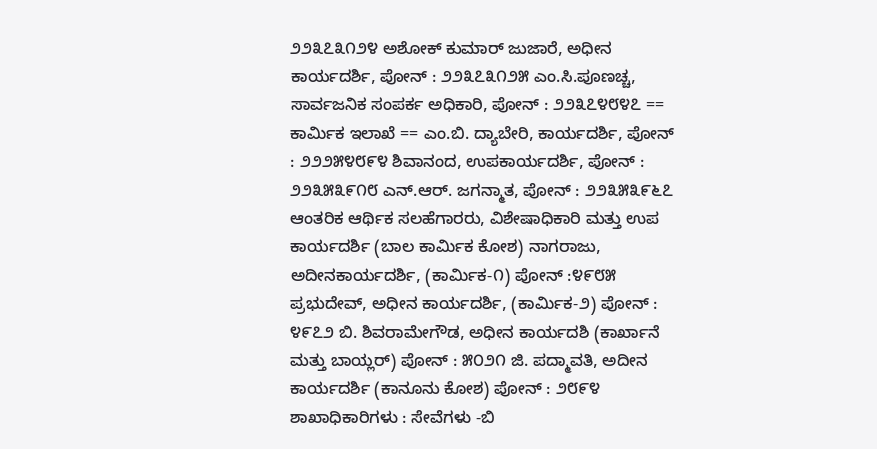೨೨೩೭೩೧೨೪ ಅಶೋಕ್ ಕುಮಾರ್ ಜುಜಾರೆ, ಅಧೀನ ಕಾರ್ಯದರ್ಶಿ‍, ಪೋನ್ : ೨೨೩೭೩೧೨೫ ಎಂ.ಸಿ.ಪೂಣಚ್ಚ, ಸಾರ್ವಜನಿಕ ಸಂಪರ್ಕ ಅಧಿಕಾರಿ, ಪೋನ್ : ೨೨೩೭೪೮೪೭ == ಕಾರ್ಮಿಕ ಇಲಾಖೆ == ಎಂ.ಬಿ. ದ್ಯಾಬೇರಿ, ಕಾರ್ಯದರ್ಶಿ, ಪೋನ್ : ೨೨೨೫೪೮೯೪ ಶಿವಾನಂದ, ಉಪಕಾರ್ಯದರ್ಶಿ, ಪೋನ್ : ೨೨೩೫೩೯೧೮ ಎನ್.ಆರ್. ಜಗನ್ಮಾತ, ಪೋನ್ : ೨೨೩೫೩೯೬೭ ಆಂತರಿಕ ಆರ್ಥಿಕ ಸಲಹೆಗಾರರು, ವಿಶೇಷಾಧಿಕಾರಿ ಮತ್ತು ಉಪ ಕಾರ್ಯದರ್ಶಿ (ಬಾಲ ಕಾರ್ಮಿಕ ಕೋಶ) ನಾಗರಾಜು, ಅದೀನಕಾರ್ಯದರ್ಶಿ, (ಕಾರ್ಮಿಕ-೧) ಪೋನ್ :೪೯೮೫ ಪ್ರಭುದೇವ್, ಅಧೀನ ಕಾರ್ಯದರ್ಶಿ, (ಕಾರ್ಮಿಕ-೨) ಪೋನ್ : ೪೯೭೨ ಬಿ. ಶಿವರಾಮೇಗೌಡ, ಅಧೀನ ಕಾರ್ಯದಶಿ‍ (ಕಾರ್ಖಾನೆ ಮತ್ತು ಬಾಯ್ಲರ್) ಪೋನ್ : ೫೦೨೧ ಜಿ. ಪದ್ಮಾವತಿ, ಅದೀನ ಕಾರ್ಯದರ್ಶಿ (ಕಾನೂನು ಕೋಶ) ಪೋನ್ : ೨೮೯೪ ಶಾಖಾಧಿಕಾರಿಗಳು : ಸೇವೆಗಳು -ಬಿ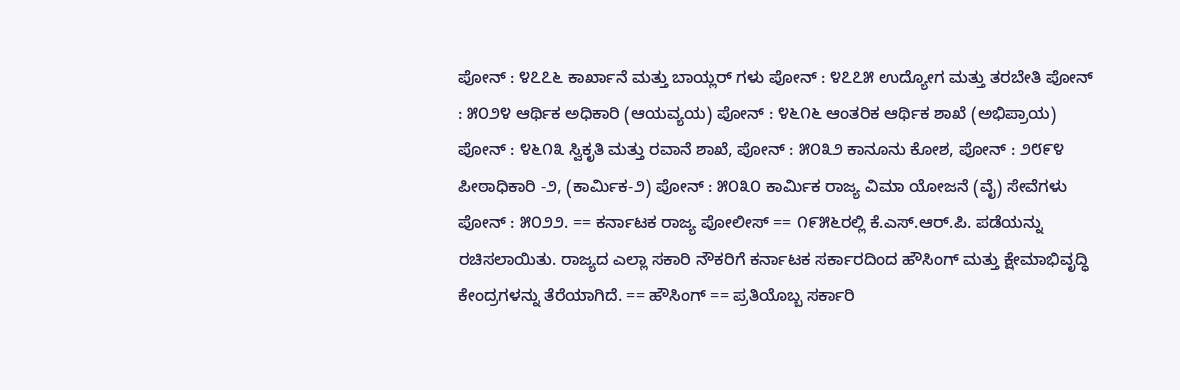ಪೋನ್ : ೪೭೭೬ ಕಾರ್ಖಾನೆ ಮತ್ತು ಬಾಯ್ಲರ್ ಗಳು ಪೋನ್ : ೪೭೭೫ ಉದ್ಯೋಗ ಮತ್ತು ತರಬೇತಿ ಪೋನ್ : ೫೦೨೪ ಆರ್ಥಿಕ ಅಧಿಕಾರಿ (ಆಯವ್ಯಯ) ಪೋನ್ : ೪೬೧೬ ಆಂತರಿಕ ಆರ್ಥಿಕ ಶಾಖೆ (ಅಭಿಪ್ರಾಯ) ಪೋನ್ : ೪೬೧೩ ಸ್ವಿಕೃತಿ ಮತ್ತು ರವಾನೆ ಶಾಖೆ, ಪೋನ್ : ೫೦೩೨ ಕಾನೂನು ಕೋಶ, ಪೋನ್ : ೨೮೯೪ ಪೀಠಾಧಿಕಾರಿ -೨, (ಕಾರ್ಮಿಕ-೨) ಪೋನ್ : ೫೦೩೦ ಕಾರ್ಮಿ‍ಕ ರಾಜ್ಯ ವಿಮಾ ಯೋಜನೆ (ವೈ) ಸೇವೆಗಳು ಪೋನ್ : ೫೦೨೨. == ಕರ್ನಾಟಕ ರಾಜ್ಯ ಪೋಲೀಸ್ == ೧೯೫೬ರಲ್ಲಿ ಕೆ.ಎಸ್.ಆರ್.ಪಿ. ಪಡೆಯನ್ನು ರಚಿಸಲಾಯಿತು. ರಾಜ್ಯದ ಎಲ್ಲಾ ಸಕಾ‍ರಿ ನೌಕರಿಗೆ ಕರ್ನಾಟಕ ಸರ್ಕಾರದಿಂದ ಹೌಸಿಂಗ್ ಮತ್ತು ಕ್ಷೇಮಾಭಿವೃದ್ಧಿ ಕೇಂದ್ರಗಳನ್ನು ತೆರೆಯಾಗಿದೆ. == ಹೌಸಿಂಗ್ == ಪ್ರತಿಯೊಬ್ಬ ಸರ್ಕಾರಿ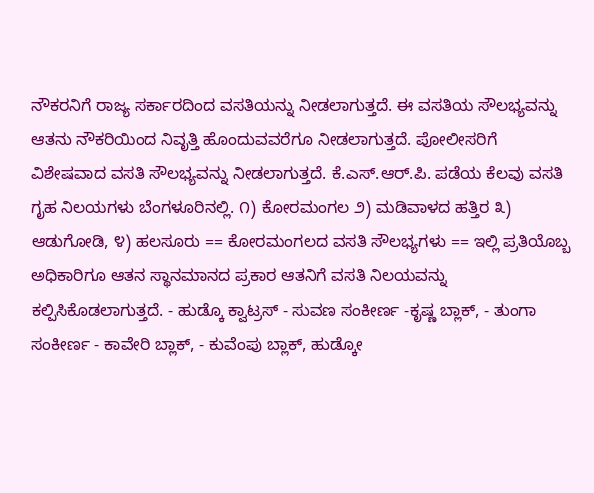ನೌಕರನಿಗೆ ರಾಜ್ಯ ಸರ್ಕಾರದಿಂದ ವಸತಿಯನ್ನು ನೀಡಲಾಗುತ್ತದೆ. ಈ ವಸತಿಯ ಸೌಲಭ್ಯವನ್ನು ಆತನು ನೌಕರಿಯಿಂದ ನಿವೃತ್ತಿ ಹೊಂದುವವರೆಗೂ ನೀಡಲಾಗುತ್ತದೆ. ಪೋಲೀಸರಿಗೆ ವಿಶೇಷವಾದ ವಸತಿ ಸೌಲಭ್ಯವನ್ನು ನೀಡಲಾಗುತ್ತದೆ. ಕೆ.ಎಸ್.ಆರ್.ಪಿ. ಪಡೆಯ ಕೆಲವು ವಸತಿ ಗೃಹ ನಿಲಯಗಳು ಬೆಂಗಳೂರಿನಲ್ಲಿ. ೧) ಕೋರಮಂಗಲ ೨) ಮಡಿವಾಳದ ಹತ್ತಿರ ೩) ಆಡುಗೋಡಿ, ೪) ಹಲಸೂರು == ಕೋರಮಂಗಲದ ವಸತಿ ಸೌಲಭ್ಯಗಳು == ಇಲ್ಲಿ ಪ್ರತಿಯೊಬ್ಬ ಅಧಿಕಾರಿಗೂ ಆತನ ಸ್ಥಾನಮಾನದ ಪ್ರಕಾರ ಆತನಿಗೆ ವಸತಿ ನಿಲಯವನ್ನು ಕಲ್ಪಿಸಿಕೊಡಲಾಗುತ್ತದೆ. - ಹುಡ್ಕೊ ಕ್ವಾಟ್ರಸ್ - ಸುವಣ‍ ಸಂಕೀರ್ಣ -ಕೃಷ್ಣ ಬ್ಲಾಕ್, - ತುಂಗಾ ಸಂಕೀರ್ಣ - ಕಾವೇರಿ ಬ್ಲಾಕ್, - ಕುವೆಂಪು ಬ್ಲಾಕ್, ಹುಡ್ಕೋ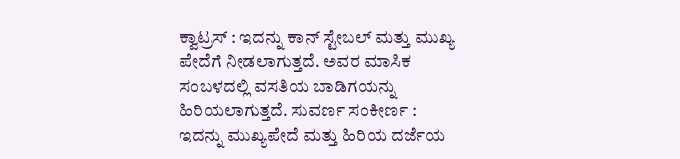ಕ್ವಾಟ್ರಸ್ : ಇದನ್ನು ಕಾನ್ ಸ್ಟೇಬಲ್ ಮತ್ತು ಮುಖ್ಯ ಪೇದೆಗೆ ನೀಡಲಾಗುತ್ತದೆ. ಅವರ ಮಾಸಿಕ ಸಂಬಳದಲ್ಲಿ ವಸತಿಯ ಬಾಡಿಗಯನ್ನು ಹಿರಿಯಲಾಗುತ್ತದೆ. ಸುವರ್ಣ ಸಂಕೀರ್ಣ : ಇದನ್ನು ಮುಖ್ಯಪೇದೆ ಮತ್ತು ಹಿರಿಯ ದರ್ಜೆಯ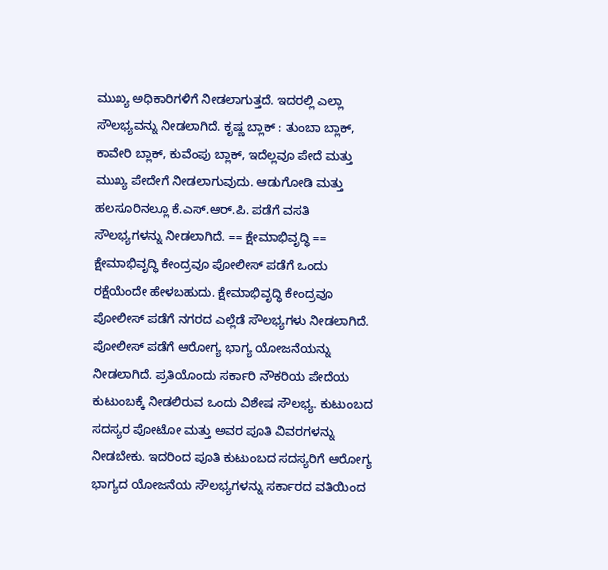ಮುಖ್ಯ ಅಧಿಕಾರಿಗಳಿಗೆ ನೀಡಲಾಗುತ್ತದೆ. ಇದರಲ್ಲಿ ಎಲ್ಲಾ ಸೌಲಭ್ಯವನ್ನು ನೀಡಲಾಗಿದೆ. ಕೃಷ್ಣ ಬ್ಲಾಕ್ : ತುಂಬಾ ಬ್ಲಾಕ್, ಕಾವೇರಿ ಬ್ಲಾಕ್, ಕುವೆಂಪು ಬ್ಲಾಕ್, ಇದೆಲ್ಲವೂ ಪೇದೆ ಮತ್ತು ಮುಖ್ಯ ಪೇದೇಗೆ ನೀಡಲಾಗುವುದು. ಆಡುಗೋಡಿ ಮತ್ತು ಹಲಸೂರಿನಲ್ಲೂ ಕೆ.ಎಸ್.ಆರ್.ಪಿ. ಪಡೆಗೆ ವಸತಿ ಸೌಲಭ್ಯಗಳನ್ನು ನೀಡಲಾಗಿದೆ. == ಕ್ಷೇಮಾಭಿವೃದ್ಧಿ == ಕ್ಷೇಮಾಭಿವೃದ್ಧಿ ಕೇಂದ್ರವೂ ಪೋಲೀಸ್ ಪಡೆಗೆ ಒಂದು ರಕ್ಷೆಯೆಂದೇ ಹೇಳಬಹುದು. ಕ್ಷೇಮಾಭಿವೃದ್ಧಿ ಕೇಂದ್ರವೂ ಪೋಲೀಸ್ ಪಡೆಗೆ ನಗರದ ಎಲ್ಲೆಡೆ ಸೌಲಭ್ಯಗಳು ನೀಡಲಾಗಿದೆ. ಪೋಲೀಸ್ ಪಡೆಗೆ ಆರೋಗ್ಯ ಭಾಗ್ಯ ಯೋಜನೆಯನ್ನು ನೀಡಲಾಗಿದೆ. ಪ್ರತಿಯೊಂದು ಸರ್ಕಾರಿ ನೌಕರಿಯ ಪೇದೆಯ ಕುಟುಂಬಕ್ಕೆ ನೀಡಲಿರುವ ಒಂದು ವಿಶೇಷ ಸೌಲಭ್ಯ. ಕುಟುಂಬದ ಸದಸ್ಯರ ಪೋಟೋ ಮತ್ತು ಅವರ ಪೂತಿ‍ ವಿವರಗಳನ್ನು ನೀಡಬೇಕು. ಇದರಿಂದ ಪೂತಿ‍ ಕುಟುಂಬದ ಸದಸ್ಯರಿಗೆ ಆರೋಗ್ಯ ಭಾಗ್ಯದ ಯೋಜನೆಯ ಸೌಲಭ್ಯಗಳನ್ನು ಸರ್ಕಾರದ ವತಿಯಿಂದ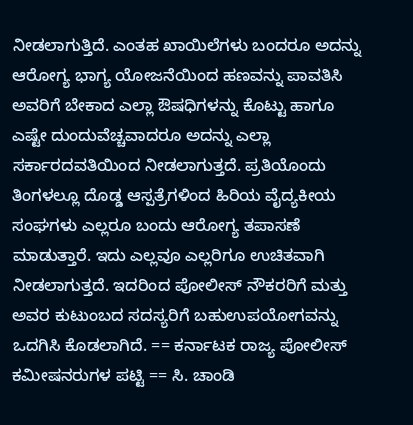ನೀಡಲಾಗುತ್ತಿದೆ. ಎಂತಹ ಖಾಯಿಲೆಗಳು ಬಂದರೂ ಅದನ್ನು ಆರೋಗ್ಯ ಭಾಗ್ಯ ಯೋಜನೆಯಿಂದ ಹಣವನ್ನು ಪಾವತಿಸಿ ಅವರಿಗೆ ಬೇಕಾದ ಎಲ್ಲಾ ಔಷಧಿಗಳನ್ನು ಕೊಟ್ಟು ಹಾಗೂ ಎಷ್ಟೇ ದುಂದುವೆಚ್ಚವಾದರೂ ಅದನ್ನು ಎಲ್ಲಾ ಸರ್ಕಾರದವತಿಯಿಂದ ನೀಡಲಾಗುತ್ತದೆ. ಪ್ರತಿಯೊಂದು ತಿಂಗಳಲ್ಲೂ ದೊಡ್ಡ ಆಸ್ಪತ್ರೆಗಳಿಂದ ಹಿರಿಯ ವೈದ್ಯಕೀಯ ಸಂಘಗಳು ಎಲ್ಲರೂ ಬಂದು ಆರೋಗ್ಯ ತಪಾಸಣೆ ಮಾಡುತ್ತಾರೆ. ಇದು ಎಲ್ಲವೂ ಎಲ್ಲರಿಗೂ ಉಚಿತವಾಗಿ ನೀಡಲಾಗುತ್ತದೆ. ಇದರಿಂದ ಪೋಲೀಸ್ ನೌಕರರಿಗೆ ಮತ್ತು ಅವರ ಕುಟುಂಬದ ಸದಸ್ಯರಿಗೆ ಬಹುಉಪಯೋಗವನ್ನು ಒದಗಿಸಿ ಕೊಡಲಾಗಿದೆ. == ಕರ್ನಾಟಕ ರಾಜ್ಯ ಪೋಲೀಸ್ ಕಮೀಷನರುಗಳ ಪಟ್ಟಿ == ಸಿ. ಚಾಂಡಿ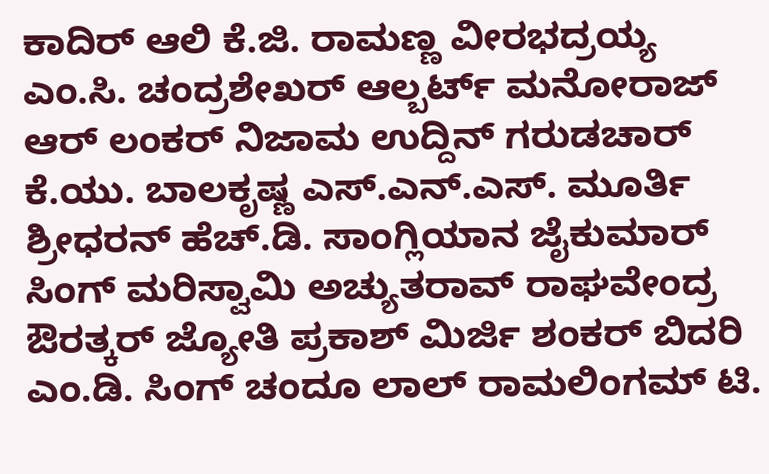ಕಾದಿರ್ ಆಲಿ ಕೆ.ಜಿ. ರಾಮಣ್ಣ ವೀರಭದ್ರಯ್ಯ ಎಂ.ಸಿ. ಚಂದ್ರಶೇಖರ್ ಆಲ್ಬರ್ಟ್ ಮನೋರಾಜ್ ಆರ್ ಲಂಕರ್ ನಿಜಾಮ ಉದ್ದಿನ್ ಗರುಡಚಾರ್ ಕೆ.ಯು. ಬಾಲಕೃಷ್ಣ ಎಸ್.ಎನ್.ಎಸ್. ಮೂರ್ತಿ ಶ್ರೀಧರನ್ ಹೆಚ್.ಡಿ. ಸಾಂಗ್ಲಿಯಾನ ಜೈಕುಮಾರ್ ಸಿಂಗ್ ಮರಿಸ್ವಾಮಿ ಅಚ್ಯುತರಾವ್ ರಾಘವೇಂದ್ರ ಔರತ್ಕರ್ ಜ್ಯೋತಿ ಪ್ರಕಾಶ್ ಮಿರ್ಜಿ ಶಂಕರ್ ಬಿದರಿ ಎಂ.ಡಿ. ಸಿಂಗ್ ಚಂದೂ ಲಾಲ್ ರಾಮಲಿಂಗಮ್ ಟಿ.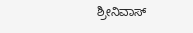ಶ್ರೀನಿವಾಸ್